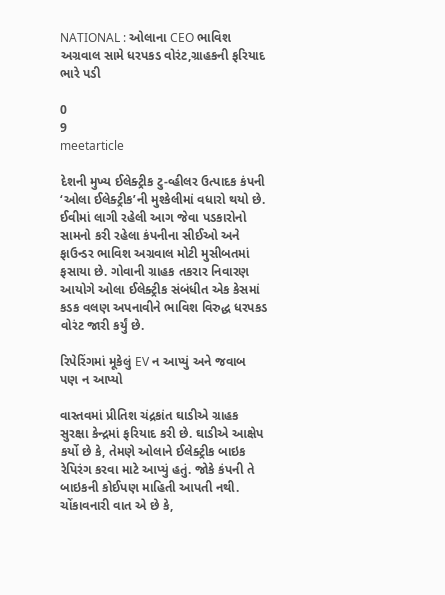NATIONAL : ઓલાના CEO ભાવિશ અગ્રવાલ સામે ધરપકડ વોરંટ,ગ્રાહકની ફરિયાદ ભારે પડી

0
9
meetarticle

દેશની મુખ્ય ઈલેક્ટ્રીક ટુ-વ્હીલર ઉત્પાદક કંપની ‘ઓલા ઈલેક્ટ્રીક’ની મુશ્કેલીમાં વધારો થયો છે. ઈવીમાં લાગી રહેલી આગ જેવા પડકારોનો સામનો કરી રહેલા કંપનીના સીઈઓ અને ફાઉન્ડર ભાવિશ અગ્રવાલ મોટી મુસીબતમાં ફસાયા છે. ગોવાની ગ્રાહક તકરાર નિવારણ આયોગે ઓલા ઈલેક્ટ્રીક સંબંધીત એક કેસમાં કડક વલણ અપનાવીને ભાવિશ વિરુદ્ધ ધરપકડ વોરંટ જારી કર્યું છે.

રિપેરિંગમાં મૂકેલું EV ન આપ્યું અને જવાબ પણ ન આપ્યો

વાસ્તવમાં પ્રીતિશ ચંદ્રકાંત ઘાડીએ ગ્રાહક સુરક્ષા કેન્દ્રમાં ફરિયાદ કરી છે. ઘાડીએ આક્ષેપ કર્યો છે કે, તેમણે ઓલાને ઈલેક્ટ્રીક બાઇક રેપિરંગ કરવા માટે આપ્યું હતું. જોકે કંપની તે બાઇકની કોઈપણ માહિતી આપતી નથી. ચોંકાવનારી વાત એ છે કે,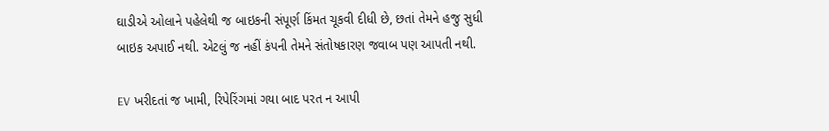ઘાડીએ ઓલાને પહેલેથી જ બાઇકની સંપૂર્ણ કિંમત ચૂકવી દીધી છે, છતાં તેમને હજુ સુધી બાઇક અપાઈ નથી. એટલું જ નહીં કંપની તેમને સંતોષકારણ જવાબ પણ આપતી નથી.

EV ખરીદતાં જ ખામી, રિપેરિંગમાં ગયા બાદ પરત ન આપી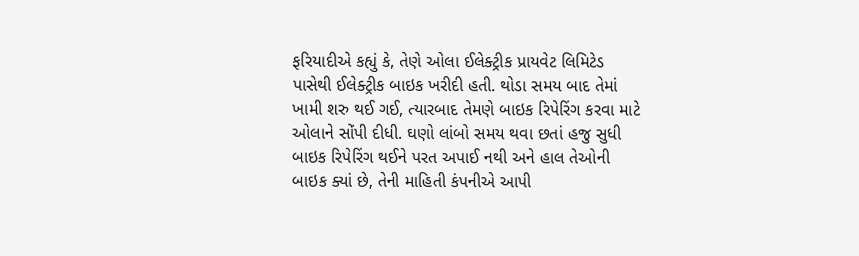ફરિયાદીએ કહ્યું કે, તેણે ઓલા ઈલેક્ટ્રીક પ્રાયવેટ લિમિટેડ પાસેથી ઈલેક્ટ્રીક બાઇક ખરીદી હતી. થોડા સમય બાદ તેમાં ખામી શરુ થઈ ગઈ, ત્યારબાદ તેમણે બાઇક રિપેરિંગ કરવા માટે ઓલાને સોંપી દીધી. ઘણો લાંબો સમય થવા છતાં હજુ સુધી બાઇક રિપેરિંગ થઈને પરત અપાઈ નથી અને હાલ તેઓની બાઇક ક્યાં છે, તેની માહિતી કંપનીએ આપી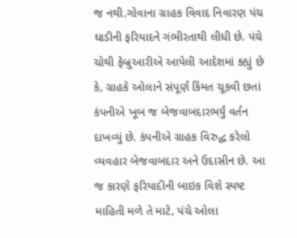જ નથી.ગોવાના ગ્રાહક વિવાદ નિવારણ પંચ ઘાડીની ફરિયાદને ગંભીરતાથી લીધી છે. પંચે ચોથી ફેબ્રુઆરીએ આપેલી આદેશમાં કહ્યું છે કે, ગ્રાહકે ઓલાને સંપૂર્ણ કિંમત ચૂકવી છતાં કંપનીએ ખૂબ જ બેજવાબદારભર્યું વર્તન દાખવ્યું છે. કંપનીએ ગ્રાહક વિરુદ્ધ કરેલો વ્યવહાર બેજવાબદાર અને ઉદાસીન છે. આ જ કારણે ફરિયાદીની બાઇક વિશે સ્પષ્ટ માહિતી મળે તે માટે, પંચે ઓલા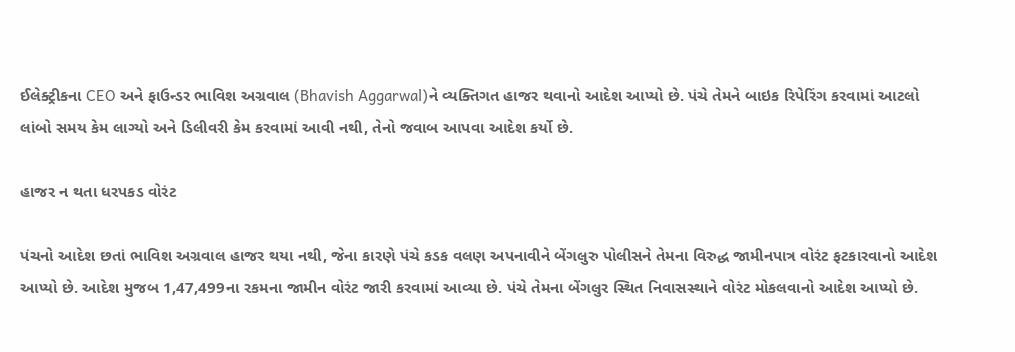ઈલેક્ટ્રીકના CEO અને ફાઉન્ડર ભાવિશ અગ્રવાલ (Bhavish Aggarwal)ને વ્યક્તિગત હાજર થવાનો આદેશ આપ્યો છે. પંચે તેમને બાઇક રિપેરિંગ કરવામાં આટલો લાંબો સમય કેમ લાગ્યો અને ડિલીવરી કેમ કરવામાં આવી નથી, તેનો જવાબ આપવા આદેશ કર્યો છે.

હાજર ન થતા ધરપકડ વોરંટ

પંચનો આદેશ છતાં ભાવિશ અગ્રવાલ હાજર થયા નથી, જેના કારણે પંચે કડક વલણ અપનાવીને બેંગલુરુ પોલીસને તેમના વિરુદ્ધ જામીનપાત્ર વોરંટ ફટકારવાનો આદેશ આપ્યો છે. આદેશ મુજબ 1,47,499ના રકમના જામીન વોરંટ જારી કરવામાં આવ્યા છે. પંચે તેમના બેંગલુર સ્થિત નિવાસસ્થાને વોરંટ મોકલવાનો આદેશ આપ્યો છે.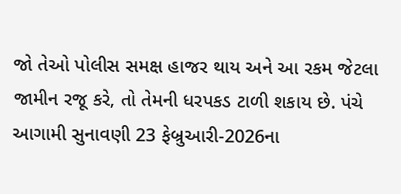જો તેઓ પોલીસ સમક્ષ હાજર થાય અને આ રકમ જેટલા જામીન રજૂ કરે, તો તેમની ધરપકડ ટાળી શકાય છે. પંચે આગામી સુનાવણી 23 ફેબ્રુઆરી-2026ના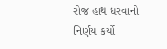રોજ હાથ ધરવાનો નિર્ણય કર્યો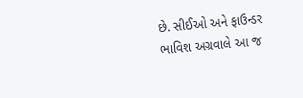છે. સીઈઓ અને ફાઉન્ડર ભાવિશ અગ્રવાલે આ જ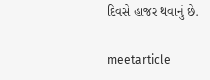દિવસે હાજર થવાનું છે.

meetarticle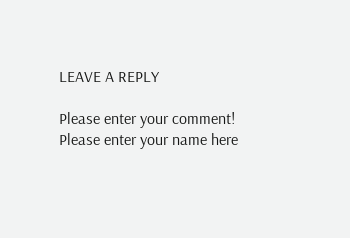LEAVE A REPLY

Please enter your comment!
Please enter your name here